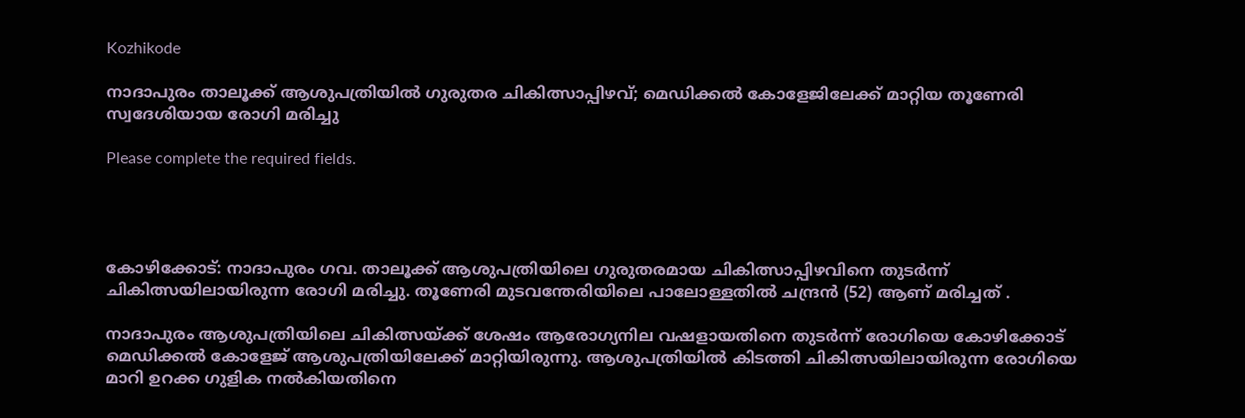Kozhikode

നാദാപുരം താലൂക്ക് ആശുപത്രിയിൽ ഗുരുതര ചികിത്സാപ്പിഴവ്; മെഡിക്കൽ കോളേജിലേക്ക് മാറ്റിയ തൂണേരി സ്വദേശിയായ രോഗി മരിച്ചു

Please complete the required fields.




കോഴിക്കോട്: നാദാപുരം ഗവ. താലൂക്ക് ആശുപത്രിയിലെ ഗുരുതരമായ ചികിത്സാപ്പിഴവിനെ തുടർന്ന് ചികിത്സയിലായിരുന്ന രോഗി മരിച്ചു. തൂണേരി മുടവന്തേരിയിലെ പാലോള്ളതിൽ ചന്ദ്രൻ (52) ആണ് മരിച്ചത് .

നാദാപുരം ആശുപത്രിയിലെ ചികിത്സയ്ക്ക് ശേഷം ആരോഗ്യനില വഷളായതിനെ തുടർന്ന് രോഗിയെ കോഴിക്കോട് മെഡിക്കൽ കോളേജ് ആശുപത്രിയിലേക്ക് മാറ്റിയിരുന്നു. ആശുപത്രിയിൽ കിടത്തി ചികിത്സയിലായിരുന്ന രോഗിയെ മാറി ഉറക്ക ഗുളിക നൽകിയതിനെ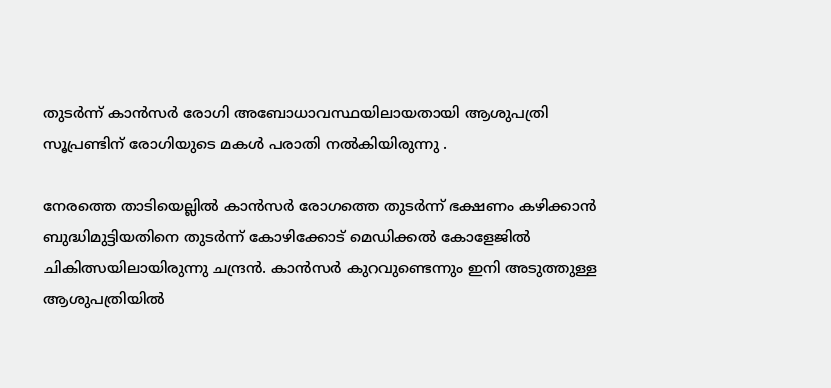തുടർന്ന് കാൻസർ രോഗി അബോധാവസ്ഥയിലായതായി ആശുപത്രി സൂപ്രണ്ടിന് രോഗിയുടെ മകൾ പരാതി നൽകിയിരുന്നു .

നേരത്തെ താടിയെല്ലിൽ കാൻസർ രോഗത്തെ തുടർന്ന് ഭക്ഷണം കഴിക്കാൻ ബുദ്ധിമുട്ടിയതിനെ തുടർന്ന് കോഴിക്കോട് മെഡിക്കൽ കോളേജിൽ ചികിത്സയിലായിരുന്നു ചന്ദ്രൻ. കാൻസർ കുറവുണ്ടെന്നും ഇനി അടുത്തുള്ള ആശുപത്രിയിൽ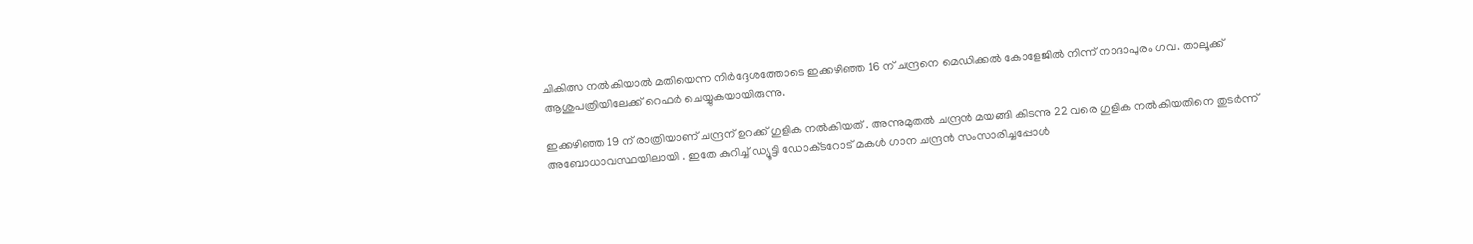ചികിത്സ നൽകിയാൽ മതിയെന്ന നിർദ്ദേശത്തോടെ ഇക്കഴിഞ്ഞ 16 ന് ചന്ദ്രനെ മെഡിക്കൽ കോളേജിൽ നിന്ന് നാദാപുരം ഗവ. താലൂക്ക് ആശുപത്രിയിലേക്ക് റെഫർ ചെയ്യുകയായിരുന്നു.

ഇക്കഴിഞ്ഞ 19 ന് രാത്രിയാണ് ചന്ദ്രന് ഉറക്ക് ഗുളിക നൽകിയത് . അന്നുമുതൽ ചന്ദ്രൻ മയങ്ങി കിടന്നു 22 വരെ ഗുളിക നൽകിയതിനെ തുടർന്ന് അബോധാവസ്ഥയിലായി . ഇതേ കുറിച്ച് ഡ്യൂട്ടി ഡോക്‌ടറോട് മകൾ ഗാന ചന്ദ്രൻ സംസാരിച്ചപ്പോൾ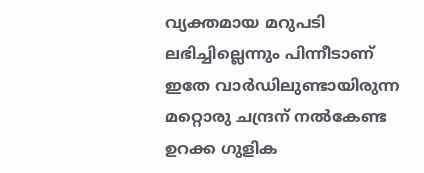വ്യക്തമായ മറുപടി ലഭിച്ചില്ലെന്നും പിന്നീടാണ് ഇതേ വാർഡിലുണ്ടായിരുന്ന മറ്റൊരു ചന്ദ്രന് നൽകേണ്ട ഉറക്ക ഗുളിക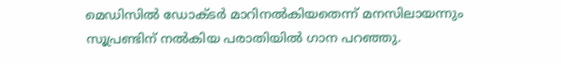മെഡിസിൽ ഡോക്‌ടർ മാറിനൽകിയതെന്ന് മനസിലായന്നും സൂപ്രണ്ടിന് നൽകിയ പരാതിയിൽ ഗാന പറഞ്ഞു.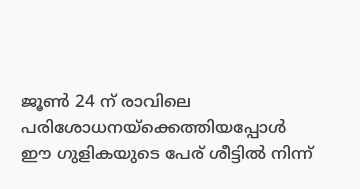ജൂൺ 24 ന് രാവിലെ പരിശോധനയ്ക്കെത്തിയപ്പോൾ ഈ ഗുളികയുടെ പേര് ശീട്ടിൽ നിന്ന്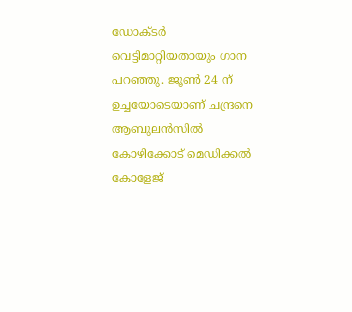ഡോക്ടർ വെട്ടിമാറ്റിയതായും ഗാന പറഞ്ഞു. ജൂൺ 24 ന് ഉച്ചയോടെയാണ് ചന്ദ്രനെ ആബുലൻസിൽ കോഴിക്കോട് മെഡിക്കൽ കോളേജ്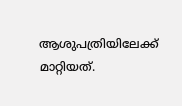ആശുപത്രിയിലേക്ക് മാറ്റിയത്.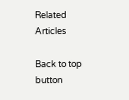Related Articles

Back to top button